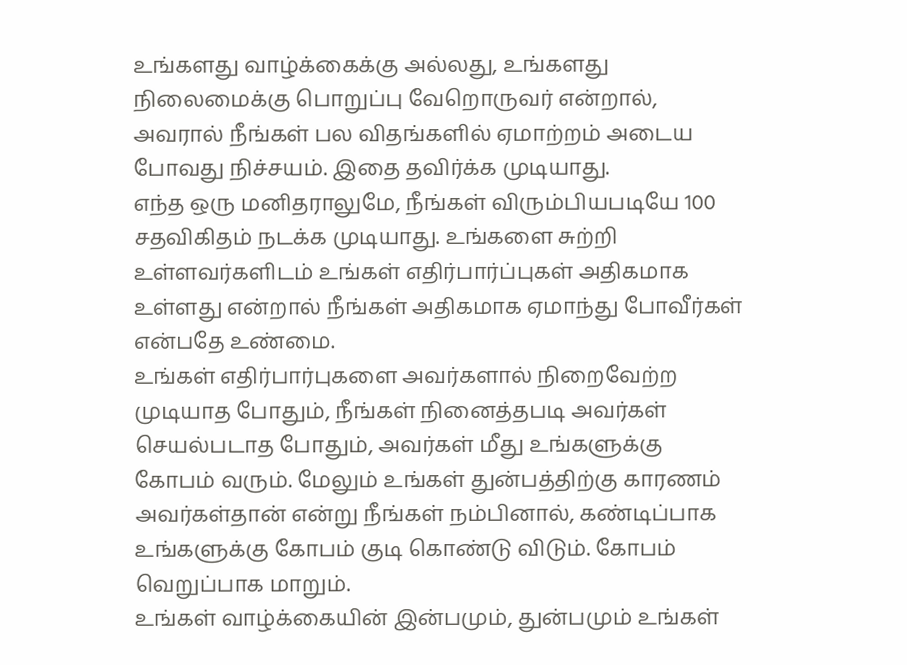உங்களது வாழ்க்கைக்கு அல்லது, உங்களது நிலைமைக்கு பொறுப்பு வேறொருவர் என்றால், அவரால் நீங்கள் பல விதங்களில் ஏமாற்றம் அடைய போவது நிச்சயம். இதை தவிர்க்க முடியாது.
எந்த ஒரு மனிதராலுமே, நீங்கள் விரும்பியபடியே 100 சதவிகிதம் நடக்க முடியாது. உங்களை சுற்றி உள்ளவர்களிடம் உங்கள் எதிர்பார்ப்புகள் அதிகமாக உள்ளது என்றால் நீங்கள் அதிகமாக ஏமாந்து போவீர்கள் என்பதே உண்மை.
உங்கள் எதிர்பார்புகளை அவர்களால் நிறைவேற்ற முடியாத போதும், நீங்கள் நினைத்தபடி அவர்கள் செயல்படாத போதும், அவர்கள் மீது உங்களுக்கு கோபம் வரும். மேலும் உங்கள் துன்பத்திற்கு காரணம் அவர்கள்தான் என்று நீங்கள் நம்பினால், கண்டிப்பாக உங்களுக்கு கோபம் குடி கொண்டு விடும். கோபம் வெறுப்பாக மாறும்.
உங்கள் வாழ்க்கையின் இன்பமும், துன்பமும் உங்கள்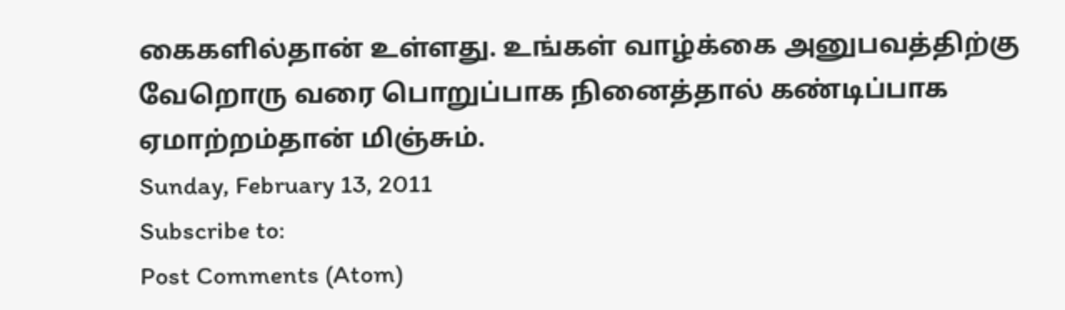கைகளில்தான் உள்ளது. உங்கள் வாழ்க்கை அனுபவத்திற்கு வேறொரு வரை பொறுப்பாக நினைத்தால் கண்டிப்பாக ஏமாற்றம்தான் மிஞ்சும்.
Sunday, February 13, 2011
Subscribe to:
Post Comments (Atom)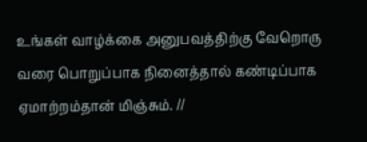உங்கள் வாழ்க்கை அனுபவத்திற்கு வேறொரு வரை பொறுப்பாக நினைத்தால் கண்டிப்பாக ஏமாற்றம்தான் மிஞ்சும். //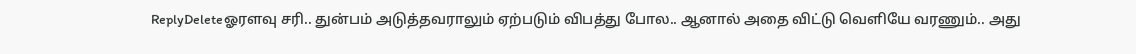ReplyDeleteஓரளவு சரி.. துன்பம் அடுத்தவராலும் ஏற்படும் விபத்து போல.. ஆனால் அதை விட்டு வெளியே வரணும்.. அது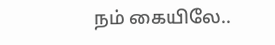நம் கையிலே..